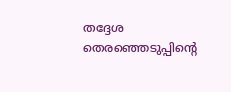തദ്ദേശ തെരഞ്ഞെടുപ്പിന്റെ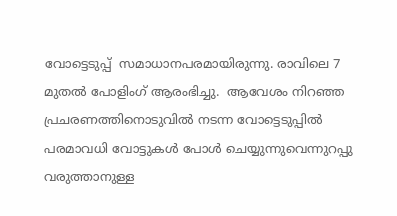വോട്ടെടുപ്പ്  സമാധാനപരമായിരുന്നു. രാവിലെ 7 മുതല്‍ പോളിംഗ് ആരംഭിച്ചു.  ആവേശം നിറഞ്ഞ പ്രചരണത്തിനൊടുവില്‍ നടന്ന വോട്ടെടുപ്പില്‍ പരമാവധി വോട്ടുകള്‍ പോള്‍ ചെയ്യുന്നുവെന്നുറപ്പു വരുത്താനുള്ള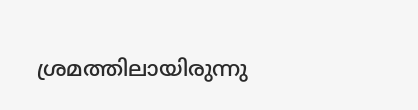ശ്രമത്തിലായിരുന്നു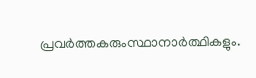പ്രവര്‍ത്തകരുംസ്ഥാനാര്‍ത്ഥികളും.